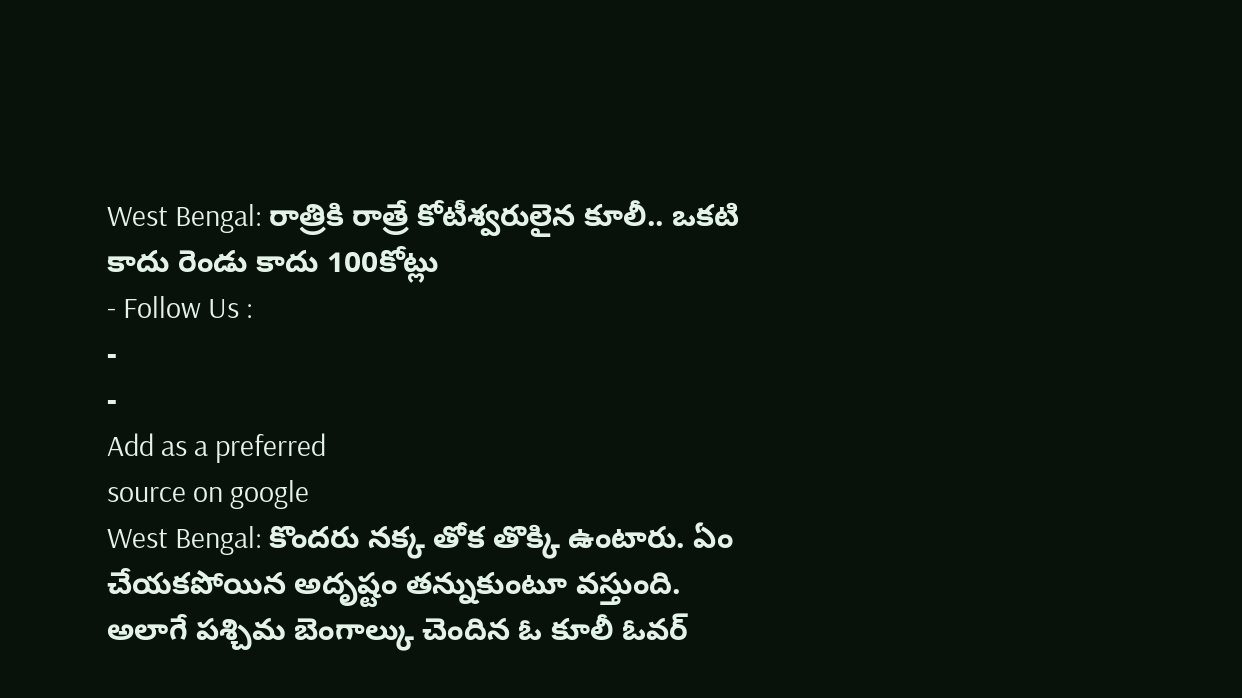West Bengal: రాత్రికి రాత్రే కోటీశ్వరులైన కూలీ.. ఒకటి కాదు రెండు కాదు 100కోట్లు
- Follow Us :
-
-
Add as a preferred
source on google
West Bengal: కొందరు నక్క తోక తొక్కి ఉంటారు. ఏం చేయకపోయిన అదృష్టం తన్నుకుంటూ వస్తుంది. అలాగే పశ్చిమ బెంగాల్కు చెందిన ఓ కూలీ ఓవర్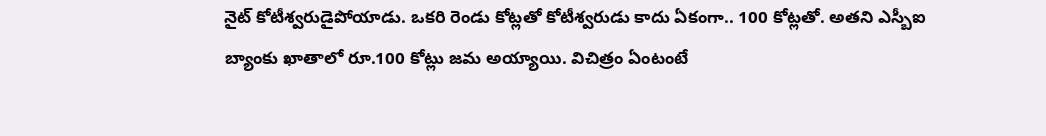నైట్ కోటీశ్వరుడైపోయాడు. ఒకరి రెండు కోట్లతో కోటీశ్వరుడు కాదు ఏకంగా.. 100 కోట్లతో. అతని ఎస్బీఐ బ్యాంకు ఖాతాలో రూ.100 కోట్లు జమ అయ్యాయి. విచిత్రం ఏంటంటే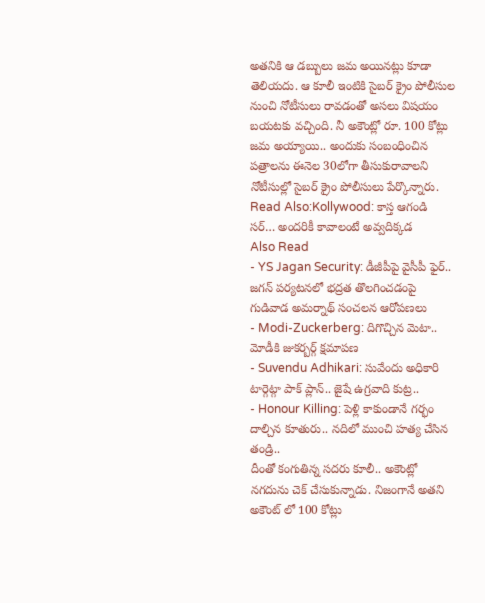అతనికి ఆ డబ్బులు జమ అయినట్లు కూడా తెలియదు. ఆ కూలీ ఇంటికి సైబర్ క్రైం పోలీసుల నుంచి నోటీసులు రావడంతో అసలు విషయం బయటకు వచ్చింది. నీ అకౌంట్లో రూ. 100 కోట్లు జమ అయ్యాయి.. అందుకు సంబంధించిన పత్రాలను ఈనెల 30లోగా తీసుకురావాలని నోటీసుల్లో సైబర్ క్రైం పోలీసులు పేర్కొన్నారు.
Read Also:Kollywood: కాస్త ఆగండి సర్… అందరికీ కావాలంటే అవ్వదిక్కడ
Also Read
- YS Jagan Security: డీజీపీపై వైసీపీ ఫైర్.. జగన్ పర్యటనలో భద్రత తొలగించడంపై గుడివాడ అమర్నాథ్ సంచలన ఆరోపణలు
- Modi-Zuckerberg: దిగొచ్చిన మెటా.. మోడీకి జుకర్బర్గ్ క్షమాపణ
- Suvendu Adhikari: సువేందు అధికారి టార్గెట్గా పాక్ ప్లాన్.. జైషే ఉగ్రవాది కుట్ర..
- Honour Killing: పెళ్లి కాకుండానే గర్భం దాల్చిన కూతురు.. నదిలో ముంచి హత్య చేసిన తండ్రి..
దీంతో కంగుతిన్న సదరు కూలీ.. అకౌంట్లో నగదును చెక్ చేసుకున్నాడు. నిజంగానే అతని అకౌంట్ లో 100 కోట్లు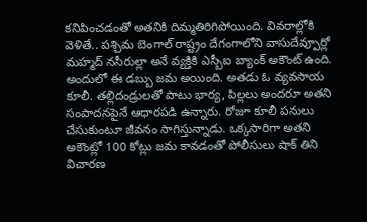కనిపించడంతో అతనికి దిమ్మతిరిగిపోయింది. వివరాల్లోకి వెళితే.. పశ్చిమ బెంగాల్ రాష్ట్రం దేగంగాలోని వాసుదేవ్పూర్లో మహ్మద్ నసీరుల్లా అనే వ్యక్తికి ఎస్బీఐ బ్యాంక్ అకౌంట్ ఉంది. అందులో ఈ డబ్బు జమ అయింది. అతడు ఓ వ్యవసాయ కూలీ. తల్లిదండ్రులతో పాటు భార్య, పిల్లలు అందరూ అతని సంపాదనపైనే ఆధారపడి ఉన్నారు. రోజూ కూలీ పనులు చేసుకుంటూ జీవనం సాగిస్తున్నాడు. ఒక్కసారిగా అతని అకౌంట్లో 100 కోట్లు జమ కావడంతో పోలీసులు షాక్ తిని విచారణ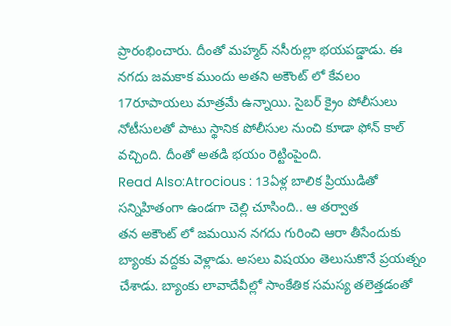ప్రారంభించారు. దీంతో మహ్మద్ నసీరుల్లా భయపడ్డాడు. ఈ నగదు జమకాక ముందు అతని అకౌంట్ లో కేవలం 17రూపాయలు మాత్రమే ఉన్నాయి. సైబర్ క్రైం పోలీసులు నోటీసులతో పాటు స్థానిక పోలీసుల నుంచి కూడా ఫోన్ కాల్ వచ్చింది. దీంతో అతడి భయం రెట్టింపైంది.
Read Also:Atrocious : 13ఏళ్ల బాలిక ప్రియుడితో సన్నిహితంగా ఉండగా చెల్లి చూసింది.. ఆ తర్వాత
తన అకౌంట్ లో జమయిన నగదు గురించి ఆరా తీసేందుకు బ్యాంకు వద్దకు వెళ్లాడు. అసలు విషయం తెలుసుకొనే ప్రయత్నం చేశాడు. బ్యాంకు లావాదేవీల్లో సాంకేతిక సమస్య తలెత్తడంతో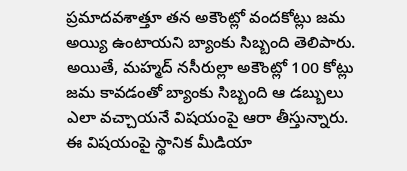ప్రమాదవశాత్తూ తన అకౌంట్లో వందకోట్లు జమ అయ్యి ఉంటాయని బ్యాంకు సిబ్బంది తెలిపారు. అయితే, మహ్మద్ నసీరుల్లా అకౌంట్లో 100 కోట్లు జమ కావడంతో బ్యాంకు సిబ్బంది ఆ డబ్బులు ఎలా వచ్చాయనే విషయంపై ఆరా తీస్తున్నారు. ఈ విషయంపై స్థానిక మీడియా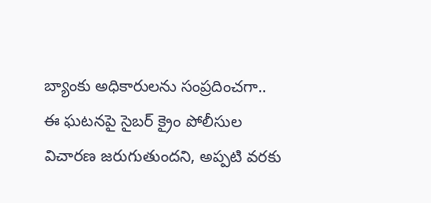బ్యాంకు అధికారులను సంప్రదించగా.. ఈ ఘటనపై సైబర్ క్రైం పోలీసుల విచారణ జరుగుతుందని, అప్పటి వరకు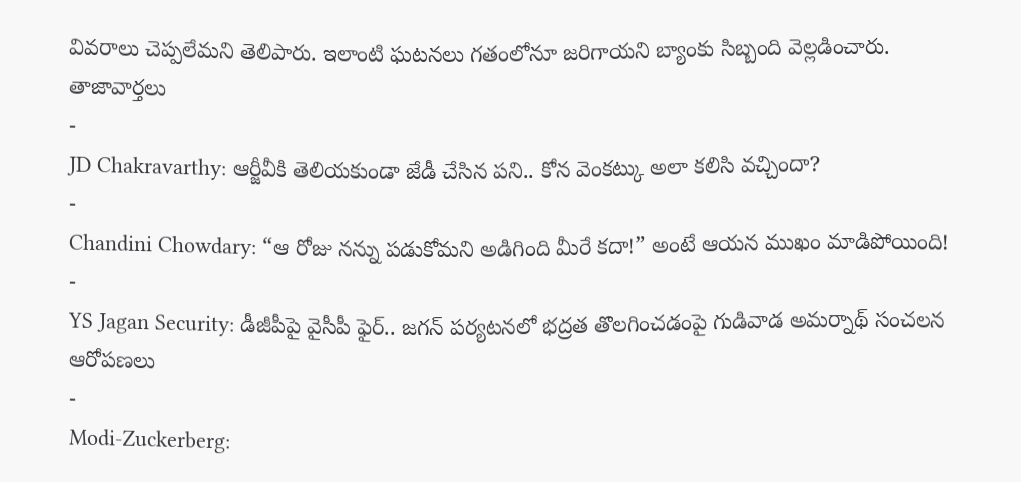వివరాలు చెప్పలేమని తెలిపారు. ఇలాంటి ఘటనలు గతంలోనూ జరిగాయని బ్యాంకు సిబ్బంది వెల్లడించారు.
తాజావార్తలు
-
JD Chakravarthy: ఆర్జీవీకి తెలియకుండా జేడీ చేసిన పని.. కోన వెంకట్కు అలా కలిసి వచ్చిందా?
-
Chandini Chowdary: “ఆ రోజు నన్ను పడుకోమని అడిగింది మీరే కదా!” అంటే ఆయన ముఖం మాడిపోయింది!
-
YS Jagan Security: డీజీపీపై వైసీపీ ఫైర్.. జగన్ పర్యటనలో భద్రత తొలగించడంపై గుడివాడ అమర్నాథ్ సంచలన ఆరోపణలు
-
Modi-Zuckerberg: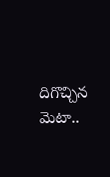దిగొచ్చిన మెటా..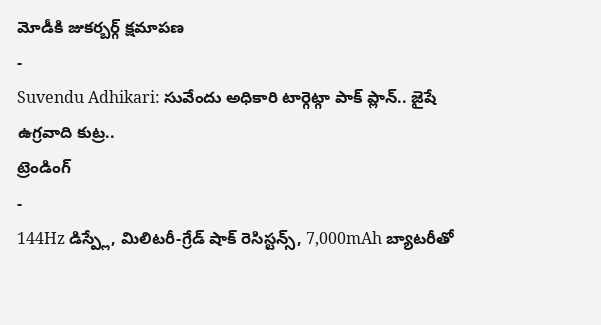మోడీకి జుకర్బర్గ్ క్షమాపణ
-
Suvendu Adhikari: సువేందు అధికారి టార్గెట్గా పాక్ ప్లాన్.. జైషే ఉగ్రవాది కుట్ర..
ట్రెండింగ్
-
144Hz డిస్ప్లే, మిలిటరీ-గ్రేడ్ షాక్ రెసిస్టన్స్, 7,000mAh బ్యాటరీతో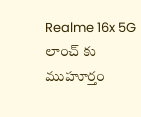Realme 16x 5G లాంచ్ కు ముహూర్తం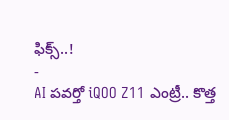ఫిక్స్..!
-
AI పవర్తో iQOO Z11 ఎంట్రీ.. కొత్త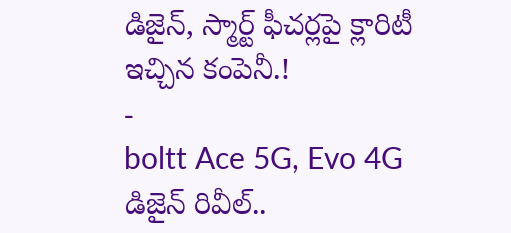డిజైన్, స్మార్ట్ ఫీచర్లపై క్లారిటీ ఇచ్చిన కంపెనీ.!
-
boltt Ace 5G, Evo 4G డిజైన్ రివీల్..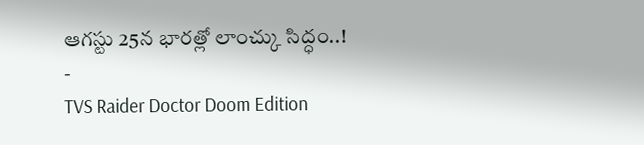ఆగస్టు 25న భారత్లో లాంచ్కు సిద్ధం..!
-
TVS Raider Doctor Doom Edition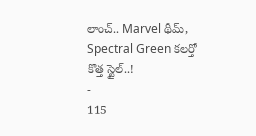లాంచ్.. Marvel థీమ్, Spectral Green కలర్తో కొత్త స్టైల్..!
-
115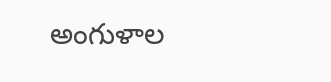అంగుళాల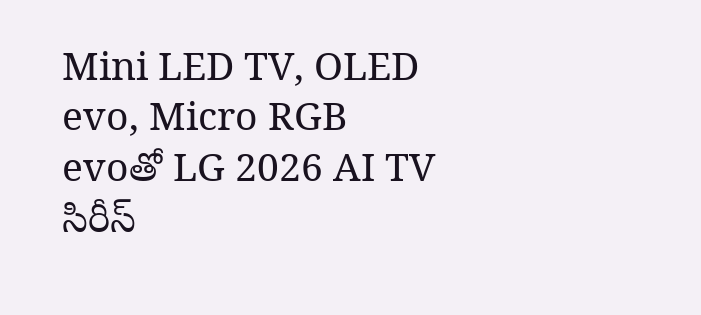Mini LED TV, OLED evo, Micro RGB evoతో LG 2026 AI TV సిరీస్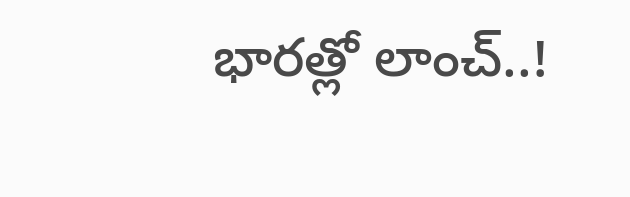భారత్లో లాంచ్..!